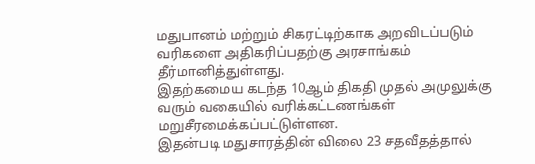மதுபானம் மற்றும் சிகரட்டிற்காக அறவிடப்படும் வரிகளை அதிகரிப்பதற்கு அரசாங்கம் தீர்மானித்துள்ளது.
இதற்கமைய கடந்த 10ஆம் திகதி முதல் அமுலுக்கு வரும் வகையில் வரிக்கட்டணங்கள் மறுசீரமைக்கப்பட்டுள்ளன.
இதன்படி மதுசாரத்தின் விலை 23 சதவீதத்தால்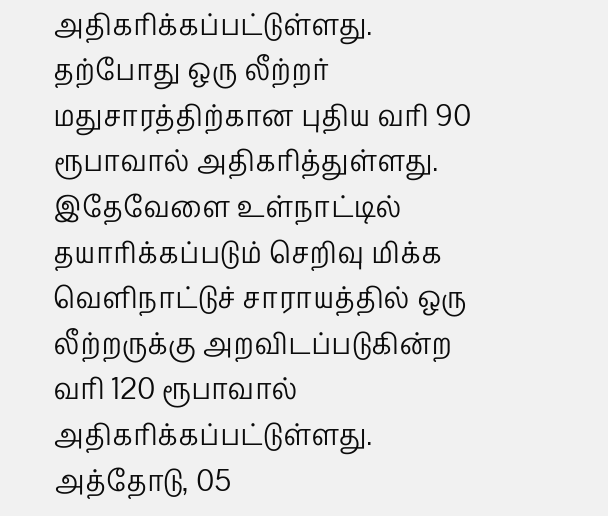அதிகரிக்கப்பட்டுள்ளது. தற்போது ஒரு லீற்றர் மதுசாரத்திற்கான புதிய வரி 90 ரூபாவால் அதிகரித்துள்ளது.
இதேவேளை உள்நாட்டில் தயாரிக்கப்படும் செறிவு மிக்க வெளிநாட்டுச் சாராயத்தில் ஒரு லீற்றருக்கு அறவிடப்படுகின்ற வரி 120 ரூபாவால் அதிகரிக்கப்பட்டுள்ளது. அத்தோடு, 05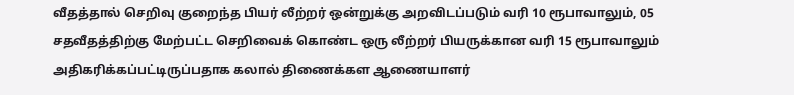வீதத்தால் செறிவு குறைந்த பியர் லீற்றர் ஒன்றுக்கு அறவிடப்படும் வரி 10 ரூபாவாலும், 05 சதவீதத்திற்கு மேற்பட்ட செறிவைக் கொண்ட ஒரு லீற்றர் பியருக்கான வரி 15 ரூபாவாலும் அதிகரிக்கப்பட்டிருப்பதாக கலால் திணைக்கள ஆணையாளர்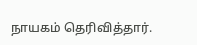நாயகம் தெரிவித்தார்.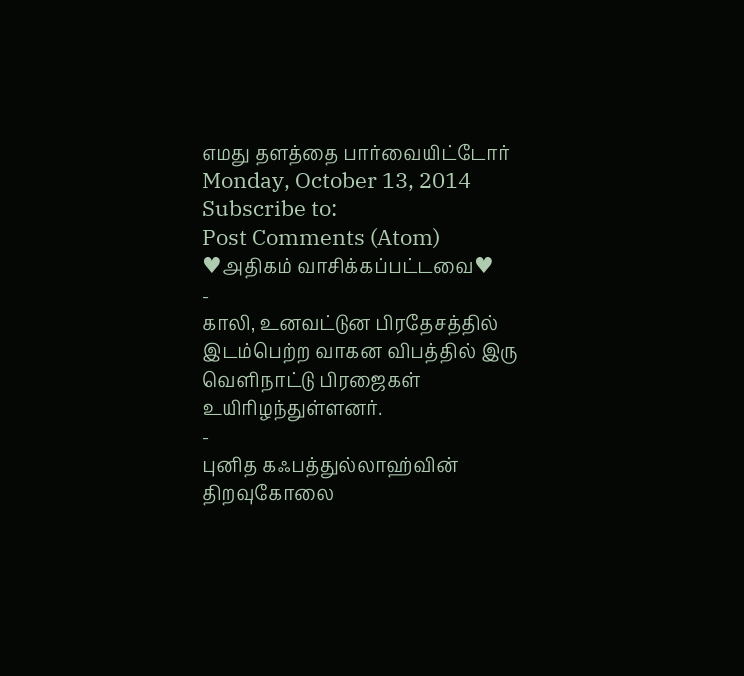எமது தளத்தை பார்வையிட்டோர்
Monday, October 13, 2014
Subscribe to:
Post Comments (Atom)
♥அதிகம் வாசிக்கப்பட்டவை♥
-
காலி, உனவட்டுன பிரதேசத்தில் இடம்பெற்ற வாகன விபத்தில் இரு வெளிநாட்டு பிரஜைகள் உயிரிழந்துள்ளனர்.
-
புனித கஃபத்துல்லாஹ்வின் திறவுகோலை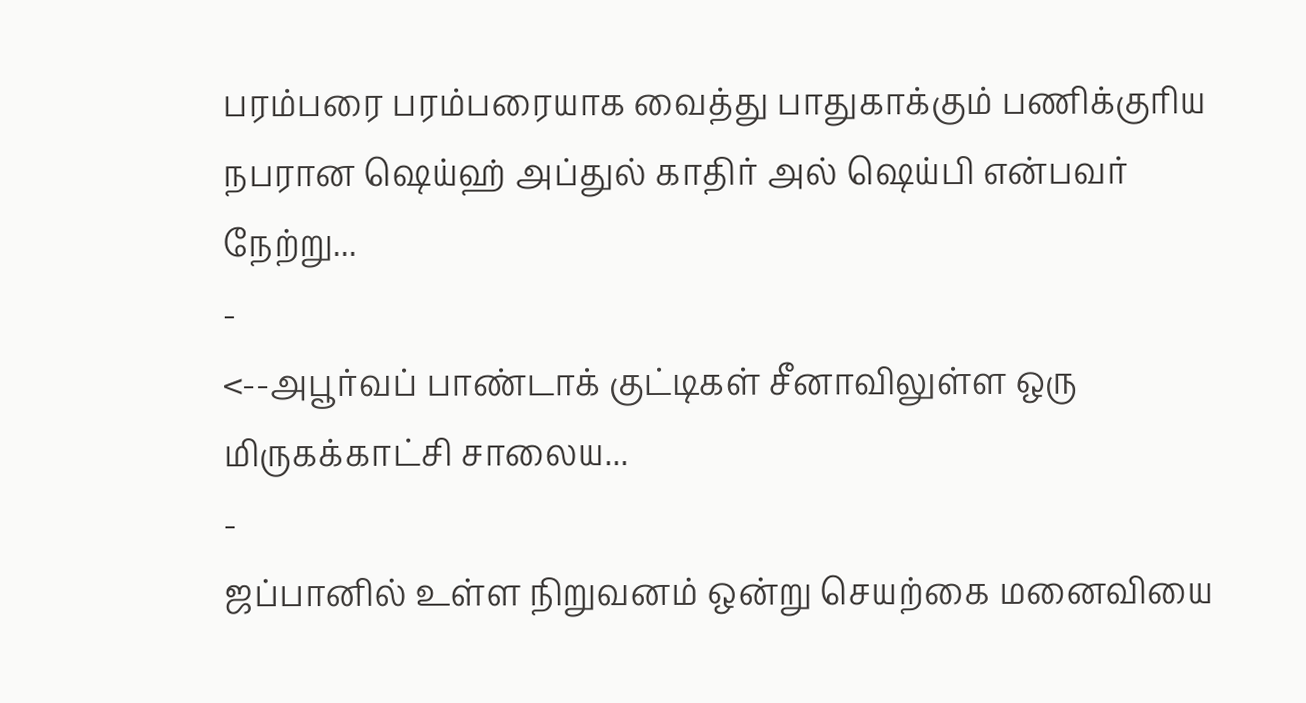பரம்பரை பரம்பரையாக வைத்து பாதுகாக்கும் பணிக்குரிய நபரான ஷெய்ஹ் அப்துல் காதிர் அல் ஷெய்பி என்பவர் நேற்று...
-
<--அபூர்வப் பாண்டாக் குட்டிகள் சீனாவிலுள்ள ஒரு மிருகக்காட்சி சாலைய...
-
ஜப்பானில் உள்ள நிறுவனம் ஒன்று செயற்கை மனைவியை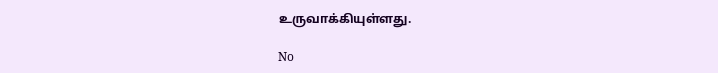உருவாக்கியுள்ளது.

No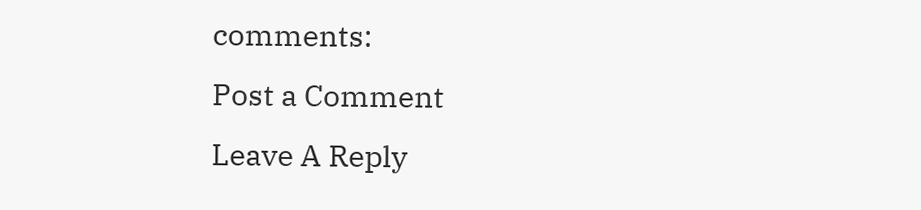comments:
Post a Comment
Leave A Reply